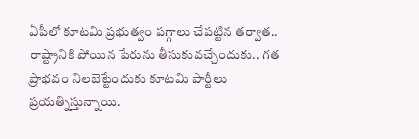ఏపీలో కూటమి ప్రభుత్వం పగ్గాలు చేపట్టిన తర్వాత.. రాష్ట్రానికి పోయిన పేరును తీసుకువచ్చేందుకు.. గత ప్రాభవం నిలబెట్టేందుకు కూటమి పార్టీలు ప్రయత్నిస్తున్నాయి.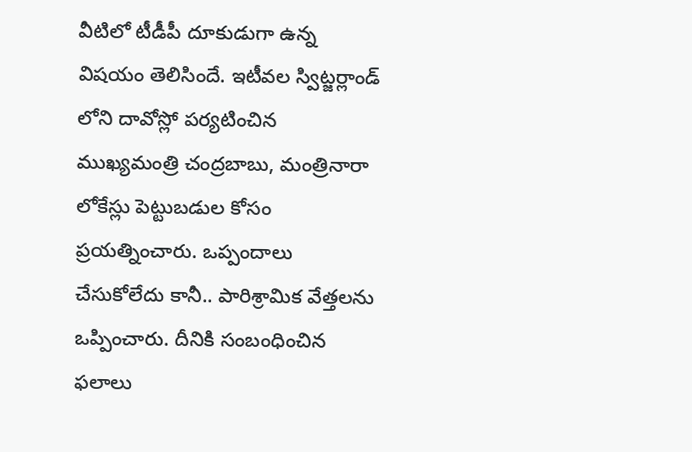వీటిలో టీడీపీ దూకుడుగా ఉన్న విషయం తెలిసిందే. ఇటీవల స్విట్జర్లాండ్ లోని దావోస్లో పర్యటించిన ముఖ్యమంత్రి చంద్రబాబు, మంత్రినారా లోకేస్లు పెట్టుబడుల కోసం ప్రయత్నించారు. ఒప్పందాలు చేసుకోలేదు కానీ.. పారిశ్రామిక వేత్తలను ఒప్పించారు. దీనికి సంబంధించిన ఫలాలు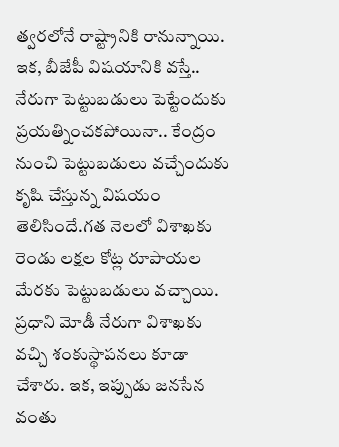త్వరలోనే రాష్ట్రానికి రానున్నాయి.
ఇక, బీజేపీ విషయానికి వస్తే.. నేరుగా పెట్టుబడులు పెట్టేందుకు ప్రయత్నించకపోయినా.. కేంద్రం నుంచి పెట్టుబడులు వచ్చేందుకు కృషి చేస్తున్న విషయం తెలిసిందే.గత నెలలో విశాఖకు రెండు లక్షల కోట్ల రూపాయల మేరకు పెట్టుబడులు వచ్చాయి. ప్రధాని మోడీ నేరుగా విశాఖకు వచ్చి శంకుస్థాపనలు కూడా చేశారు. ఇక, ఇప్పుడు జనసేన వంతు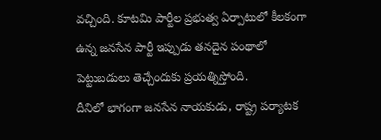వచ్చింది. కూటమి పార్టీల ప్రభుత్వ ఏర్పాటులో కీలకంగా ఉన్న జనసేన పార్టీ ఇప్పుడు తనదైన పంథాలో పెట్టుబడులు తెచ్చేందుకు ప్రయత్నిస్తోంది.
దీనిలో భాగంగా జనసేన నాయకుడు, రాష్ట్ర పర్యాటక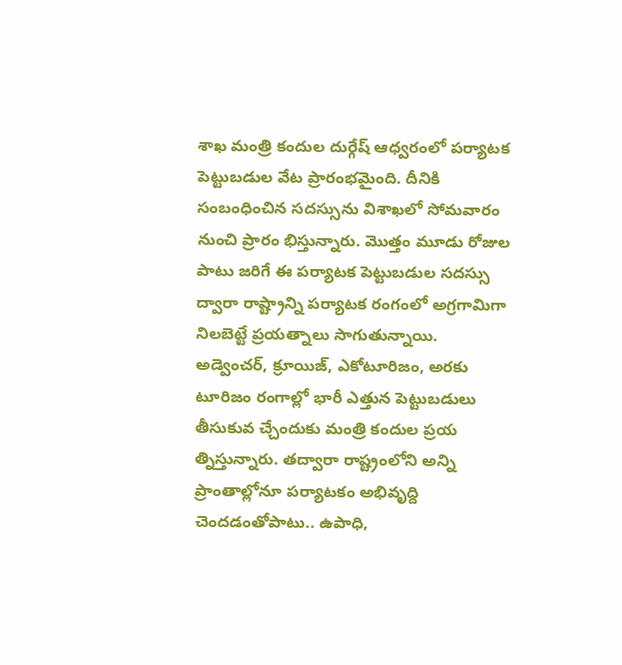శాఖ మంత్రి కందుల దుర్గేష్ ఆధ్వరంలో పర్యాటక పెట్టుబడుల వేట ప్రారంభమైంది. దీనికి సంబంధించిన సదస్సును విశాఖలో సోమవారం నుంచి ప్రారం భిస్తున్నారు. మొత్తం మూడు రోజుల పాటు జరిగే ఈ పర్యాటక పెట్టుబడుల సదస్సు ద్వారా రాష్ట్రాన్ని పర్యాటక రంగంలో అగ్రగామిగా నిలబెట్టే ప్రయత్నాలు సాగుతున్నాయి.
అడ్వెంచర్, క్రూయిజ్, ఎకోటూరిజం, అరకు టూరిజం రంగాల్లో భారీ ఎత్తున పెట్టుబడులు తీసుకువ చ్చేందుకు మంత్రి కందుల ప్రయ త్నిస్తున్నారు. తద్వారా రాష్ట్రంలోని అన్ని ప్రాంతాల్లోనూ పర్యాటకం అభివృద్ది చెందడంతోపాటు.. ఉపాధి,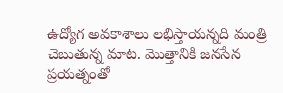ఉద్యోగ అవకాశాలు లభిస్తాయన్నది మంత్రి చెబుతున్న మాట. మొత్తానికి జనసేన ప్రయత్నంతో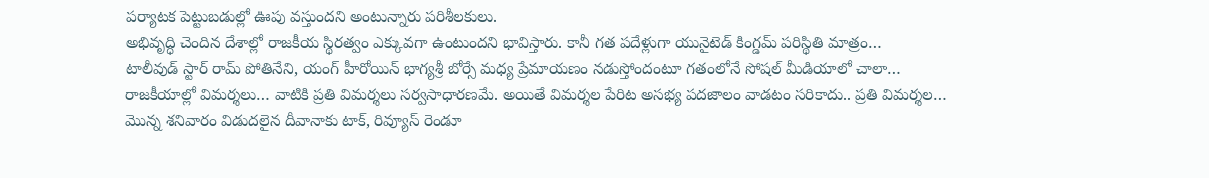పర్యాటక పెట్టుబడుల్లో ఊపు వస్తుందని అంటున్నారు పరిశీలకులు.
అభివృద్ధి చెందిన దేశాల్లో రాజకీయ స్థిరత్వం ఎక్కువగా ఉంటుందని భావిస్తారు. కానీ గత పదేళ్లుగా యునైటెడ్ కింగ్డమ్ పరిస్థితి మాత్రం…
టాలీవుడ్ స్టార్ రామ్ పోతినేని, యంగ్ హీరోయిన్ భాగ్యశ్రీ బోర్సే మధ్య ప్రేమాయణం నడుస్తోందంటూ గతంలోనే సోషల్ మీడియాలో చాలా…
రాజకీయాల్లో విమర్శలు… వాటికి ప్రతి విమర్శలు సర్వసాధారణమే. అయితే విమర్శల పేరిట అసభ్య పదజాలం వాడటం సరికాదు.. ప్రతి విమర్శల…
మొన్న శనివారం విడుదలైన దీవానాకు టాక్, రివ్యూస్ రెండూ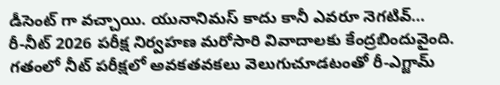డీసెంట్ గా వచ్చాయి. యునానిమస్ కాదు కానీ ఎవరూ నెగటివ్…
రీ-నీట్ 2026 పరీక్ష నిర్వహణ మరోసారి వివాదాలకు కేంద్రబిందువైంది. గతంలో నీట్ పరీక్షలో అవకతవకలు వెలుగుచూడటంతో రీ-ఎగ్జామ్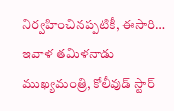నిర్వహించినప్పటికీ, ఈసారి…
ఇవాళ తమిళనాడు ముఖ్యమంత్రి, కోలీవుడ్ స్టార్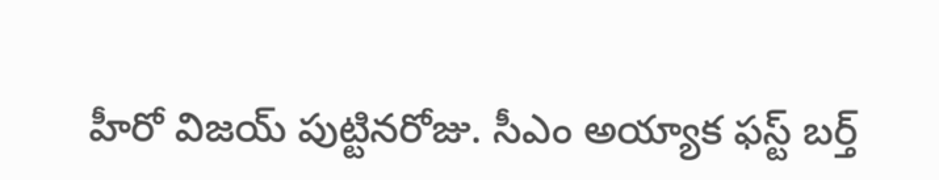హీరో విజయ్ పుట్టినరోజు. సీఎం అయ్యాక ఫస్ట్ బర్త్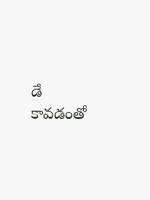డే కావడంతో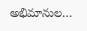అభిమానుల…